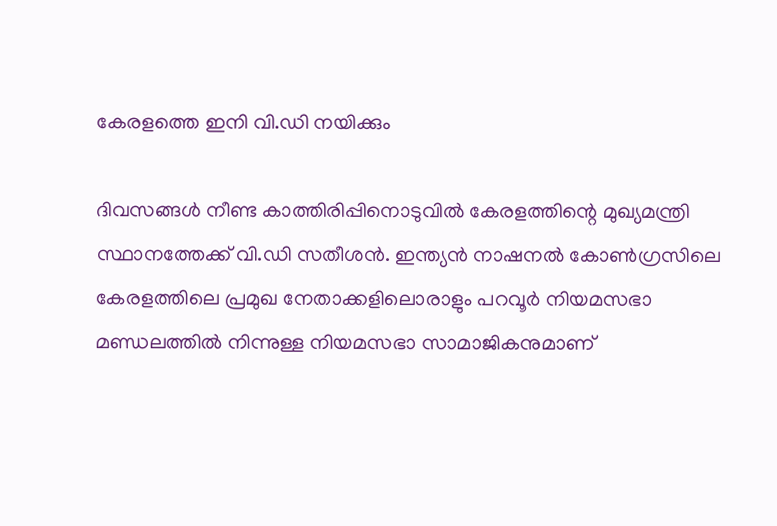കേരളത്തെ ഇനി വി.ഡി നയിക്കും

ദിവസങ്ങള്‍ നീണ്ട കാത്തിരിപ്പിനൊടുവില്‍ കേരളത്തിന്റെ മുഖ്യമന്ത്രി സ്ഥാനത്തേക്ക് വി.ഡി സതീശൻ. ഇന്ത്യൻ നാഷനല്‍ കോണ്‍ഗ്രസിലെ കേരളത്തിലെ പ്രമുഖ നേതാക്കളിലൊരാളും പറവൂർ നിയമസഭാ മണ്ഡലത്തില്‍ നിന്നുള്ള നിയമസഭാ സാമാജികനുമാണ്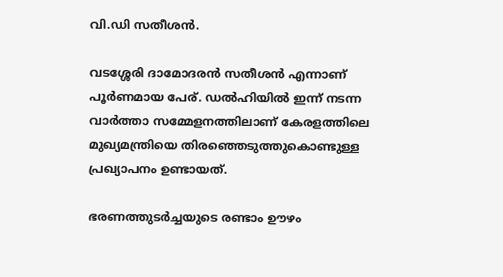വി.ഡി സതീശൻ.

വടശ്ശേരി ദാമോദരൻ സതീശൻ എന്നാണ് പൂർണമായ പേര്. ഡല്‍ഹിയില്‍ ഇന്ന് നടന്ന വാർത്താ സമ്മേളനത്തിലാണ് കേരളത്തിലെ മുഖ്യമന്ത്രിയെ തിരഞ്ഞെടുത്തുകൊണ്ടുള്ള പ്രഖ്യാപനം ഉണ്ടായത്.

ഭരണത്തുടർച്ചയുടെ രണ്ടാം ഊഴം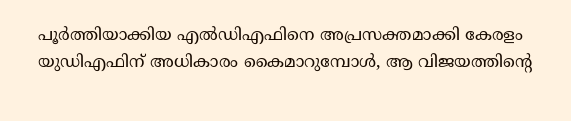പൂർത്തിയാക്കിയ എല്‍ഡിഎഫിനെ അപ്രസക്തമാക്കി കേരളം യുഡിഎഫിന് അധികാരം കൈമാറുമ്പോള്‍, ആ വിജയത്തിന്റെ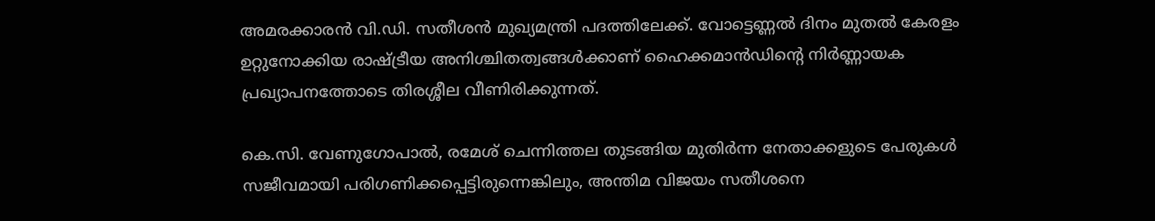അമരക്കാരൻ വി.ഡി. സതീശൻ മുഖ്യമന്ത്രി പദത്തിലേക്ക്. വോട്ടെണ്ണല്‍ ദിനം മുതല്‍ കേരളം ഉറ്റുനോക്കിയ രാഷ്ട്രീയ അനിശ്ചിതത്വങ്ങള്‍ക്കാണ് ഹൈക്കമാൻഡിന്റെ നിർണ്ണായക പ്രഖ്യാപനത്തോടെ തിരശ്ശീല വീണിരിക്കുന്നത്.

കെ.സി. വേണുഗോപാല്‍, രമേശ് ചെന്നിത്തല തുടങ്ങിയ മുതിർന്ന നേതാക്കളുടെ പേരുകള്‍ സജീവമായി പരിഗണിക്കപ്പെട്ടിരുന്നെങ്കിലും, അന്തിമ വിജയം സതീശനെ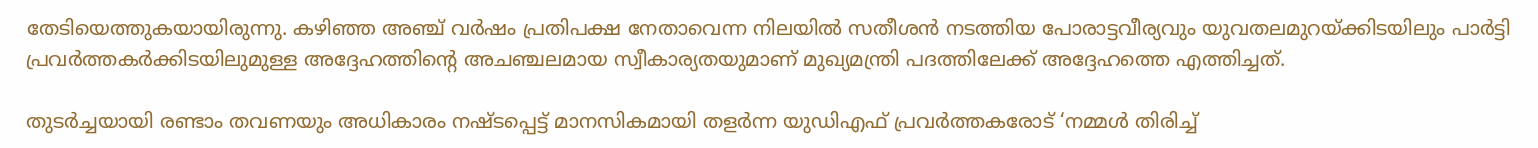തേടിയെത്തുകയായിരുന്നു. കഴിഞ്ഞ അഞ്ച് വർഷം പ്രതിപക്ഷ നേതാവെന്ന നിലയില്‍ സതീശൻ നടത്തിയ പോരാട്ടവീര്യവും യുവതലമുറയ്ക്കിടയിലും പാർട്ടി പ്രവർത്തകർക്കിടയിലുമുള്ള അദ്ദേഹത്തിന്റെ അചഞ്ചലമായ സ്വീകാര്യതയുമാണ് മുഖ്യമന്ത്രി പദത്തിലേക്ക് അദ്ദേഹത്തെ എത്തിച്ചത്.

തുടർച്ചയായി രണ്ടാം തവണയും അധികാരം നഷ്ടപ്പെട്ട് മാനസികമായി തളർന്ന യുഡിഎഫ് പ്രവർത്തകരോട് ‘നമ്മള്‍ തിരിച്ച്‌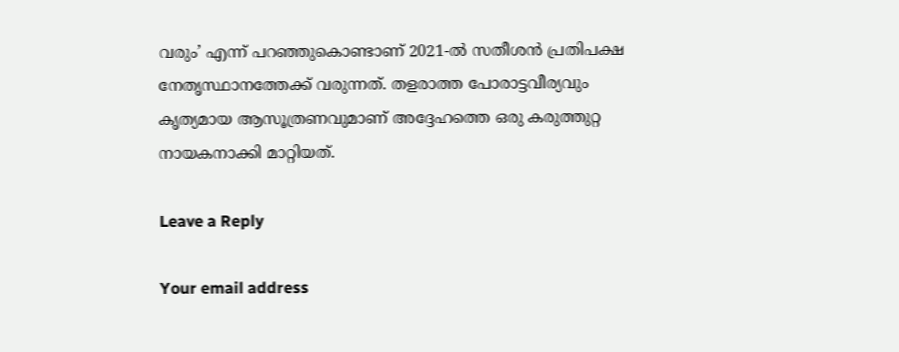വരും’ എന്ന് പറഞ്ഞുകൊണ്ടാണ് 2021-ല്‍ സതീശൻ പ്രതിപക്ഷ നേതൃസ്ഥാനത്തേക്ക് വരുന്നത്. തളരാത്ത പോരാട്ടവീര്യവും കൃത്യമായ ആസൂത്രണവുമാണ് അദ്ദേഹത്തെ ഒരു കരുത്തുറ്റ നായകനാക്കി മാറ്റിയത്.

Leave a Reply

Your email address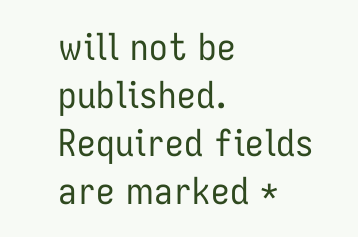will not be published. Required fields are marked *